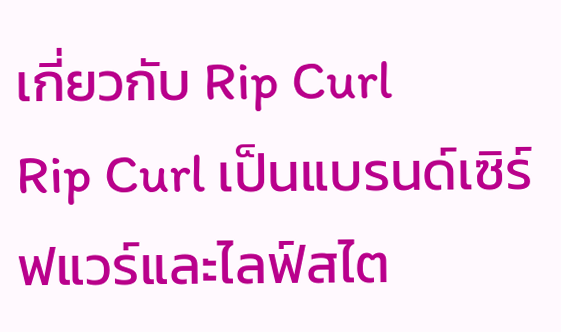เกี่ยวกับ Rip Curl
Rip Curl เป็นแบรนด์เซิร์ฟแวร์และไลฟ์สไต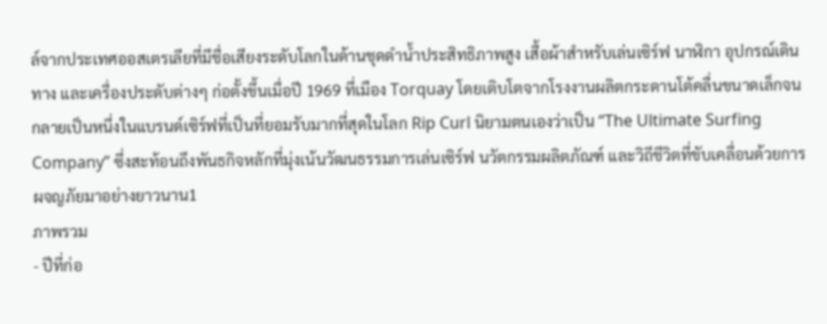ล์จากประเทศออสเตรเลียที่มีชื่อเสียงระดับโลกในด้านชุดดำน้ำประสิทธิภาพสูง เสื้อผ้าสำหรับเล่นเซิร์ฟ นาฬิกา อุปกรณ์เดินทาง และเครื่องประดับต่างๆ ก่อตั้งขึ้นเมื่อปี 1969 ที่เมือง Torquay โดยเติบโตจากโรงงานผลิตกระดานโต้คลื่นขนาดเล็กจนกลายเป็นหนึ่งในแบรนด์เซิร์ฟที่เป็นที่ยอมรับมากที่สุดในโลก Rip Curl นิยามตนเองว่าเป็น “The Ultimate Surfing Company” ซึ่งสะท้อนถึงพันธกิจหลักที่มุ่งเน้นวัฒนธรรมการเล่นเซิร์ฟ นวัตกรรมผลิตภัณฑ์ และวิถีชีวิตที่ขับเคลื่อนด้วยการผจญภัยมาอย่างยาวนาน1
ภาพรวม
- ปีที่ก่อ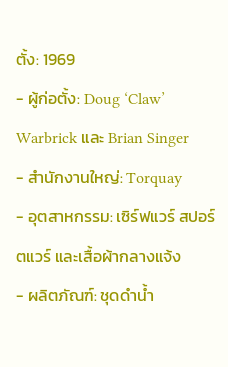ตั้ง: 1969
- ผู้ก่อตั้ง: Doug ‘Claw’ Warbrick และ Brian Singer
- สำนักงานใหญ่: Torquay
- อุตสาหกรรม: เซิร์ฟแวร์ สปอร์ตแวร์ และเสื้อผ้ากลางแจ้ง
- ผลิตภัณฑ์: ชุดดำน้ำ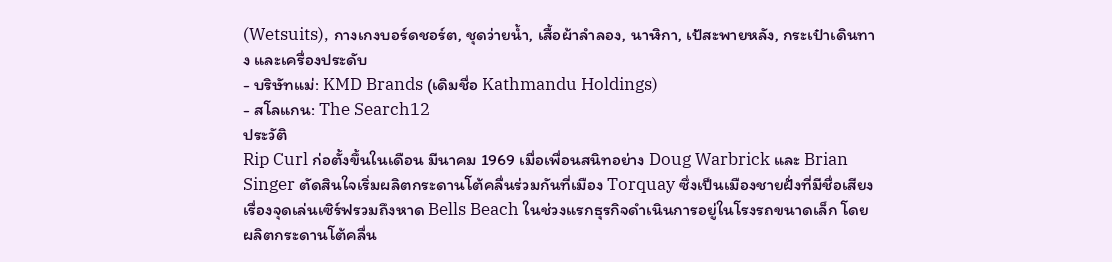(Wetsuits), กางเกงบอร์ดชอร์ต, ชุดว่ายน้ำ, เสื้อผ้าลำลอง, นาฬิกา, เป้สะพายหลัง, กระเป๋าเดินทาง และเครื่องประดับ
- บริษัทแม่: KMD Brands (เดิมชื่อ Kathmandu Holdings)
- สโลแกน: The Search12
ประวัติ
Rip Curl ก่อตั้งขึ้นในเดือน มีนาคม 1969 เมื่อเพื่อนสนิทอย่าง Doug Warbrick และ Brian Singer ตัดสินใจเริ่มผลิตกระดานโต้คลื่นร่วมกันที่เมือง Torquay ซึ่งเป็นเมืองชายฝั่งที่มีชื่อเสียงเรื่องจุดเล่นเซิร์ฟรวมถึงหาด Bells Beach ในช่วงแรกธุรกิจดำเนินการอยู่ในโรงรถขนาดเล็ก โดยผลิตกระดานโต้คลื่น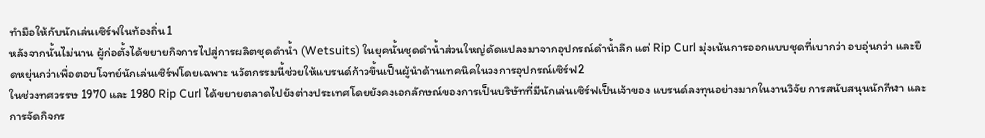ทำมือให้กับนักเล่นเซิร์ฟในท้องถิ่น1
หลังจากนั้นไม่นาน ผู้ก่อตั้งได้ขยายกิจการไปสู่การผลิตชุดดำน้ำ (Wetsuits) ในยุคนั้นชุดดำน้ำส่วนใหญ่ดัดแปลงมาจากอุปกรณ์ดำน้ำลึก แต่ Rip Curl มุ่งเน้นการออกแบบชุดที่เบากว่า อบอุ่นกว่า และยืดหยุ่นกว่าเพื่อตอบโจทย์นักเล่นเซิร์ฟโดยเฉพาะ นวัตกรรมนี้ช่วยให้แบรนด์ก้าวขึ้นเป็นผู้นำด้านเทคนิคในวงการอุปกรณ์เซิร์ฟ2
ในช่วงทศวรรษ 1970 และ 1980 Rip Curl ได้ขยายตลาดไปยังต่างประเทศโดยยังคงเอกลักษณ์ของการเป็นบริษัทที่มีนักเล่นเซิร์ฟเป็นเจ้าของ แบรนด์ลงทุนอย่างมากในงานวิจัย การสนับสนุนนักกีฬา และการจัดกิจกร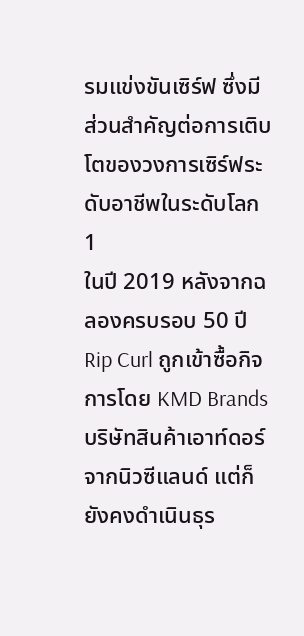รมแข่งขันเซิร์ฟ ซึ่งมีส่วนสำคัญต่อการเติบโตของวงการเซิร์ฟระดับอาชีพในระดับโลก1
ในปี 2019 หลังจากฉลองครบรอบ 50 ปี Rip Curl ถูกเข้าซื้อกิจการโดย KMD Brands บริษัทสินค้าเอาท์ดอร์จากนิวซีแลนด์ แต่ก็ยังคงดำเนินธุร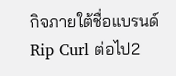กิจภายใต้ชื่อแบรนด์ Rip Curl ต่อไป2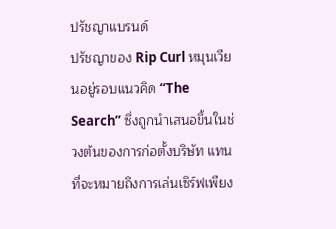ปรัชญาแบรนด์
ปรัชญาของ Rip Curl หมุนเวียนอยู่รอบแนวคิด “The Search” ซึ่งถูกนำเสนอขึ้นในช่วงต้นของการก่อตั้งบริษัท แทนที่จะหมายถึงการเล่นเซิร์ฟเพียง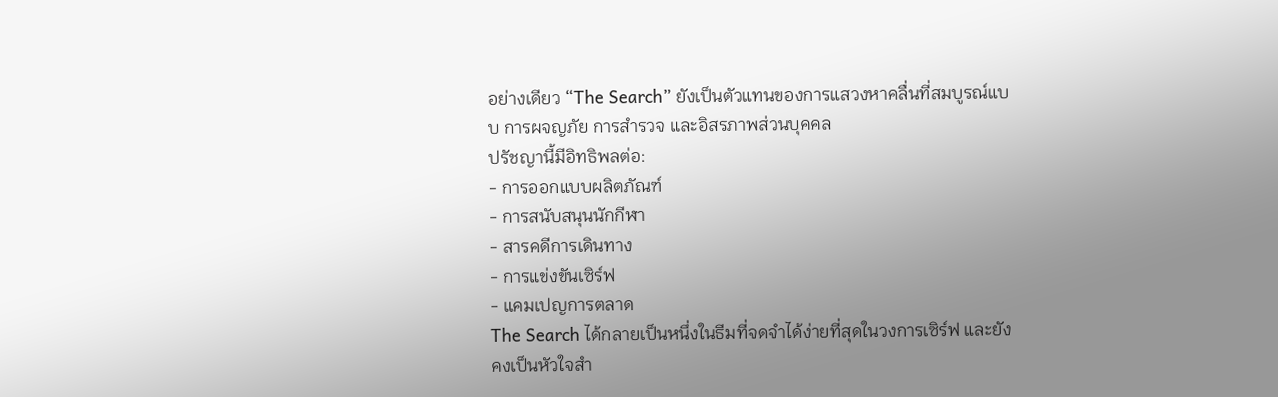อย่างเดียว “The Search” ยังเป็นตัวแทนของการแสวงหาคลื่นที่สมบูรณ์แบบ การผจญภัย การสำรวจ และอิสรภาพส่วนบุคคล
ปรัชญานี้มีอิทธิพลต่อ:
- การออกแบบผลิตภัณฑ์
- การสนับสนุนนักกีฬา
- สารคดีการเดินทาง
- การแข่งขันเซิร์ฟ
- แคมเปญการตลาด
The Search ได้กลายเป็นหนึ่งในธีมที่จดจำได้ง่ายที่สุดในวงการเซิร์ฟ และยังคงเป็นหัวใจสำ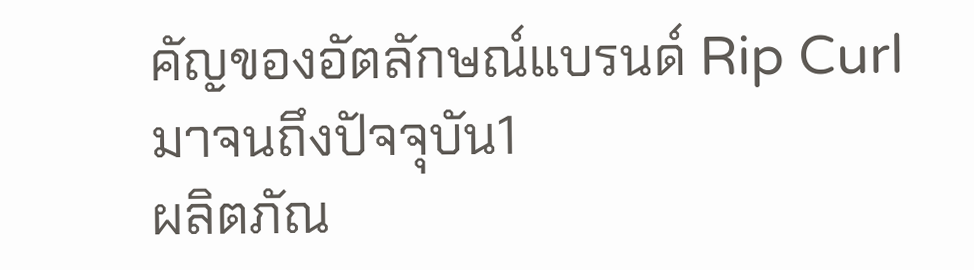คัญของอัตลักษณ์แบรนด์ Rip Curl มาจนถึงปัจจุบัน1
ผลิตภัณ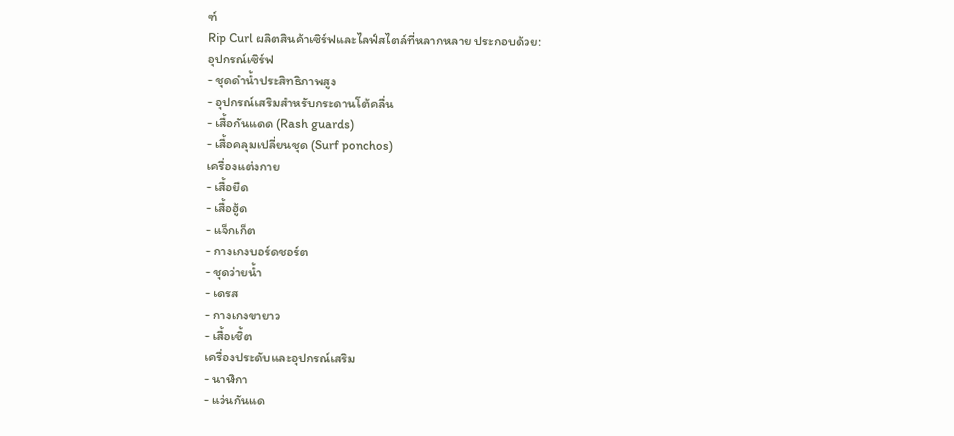ฑ์
Rip Curl ผลิตสินค้าเซิร์ฟและไลฟ์สไตล์ที่หลากหลาย ประกอบด้วย:
อุปกรณ์เซิร์ฟ
- ชุดดำน้ำประสิทธิภาพสูง
- อุปกรณ์เสริมสำหรับกระดานโต้คลื่น
- เสื้อกันแดด (Rash guards)
- เสื้อคลุมเปลี่ยนชุด (Surf ponchos)
เครื่องแต่งกาย
- เสื้อยืด
- เสื้อฮู้ด
- แจ็กเก็ต
- กางเกงบอร์ดชอร์ต
- ชุดว่ายน้ำ
- เดรส
- กางเกงขายาว
- เสื้อเชิ้ต
เครื่องประดับและอุปกรณ์เสริม
- นาฬิกา
- แว่นกันแด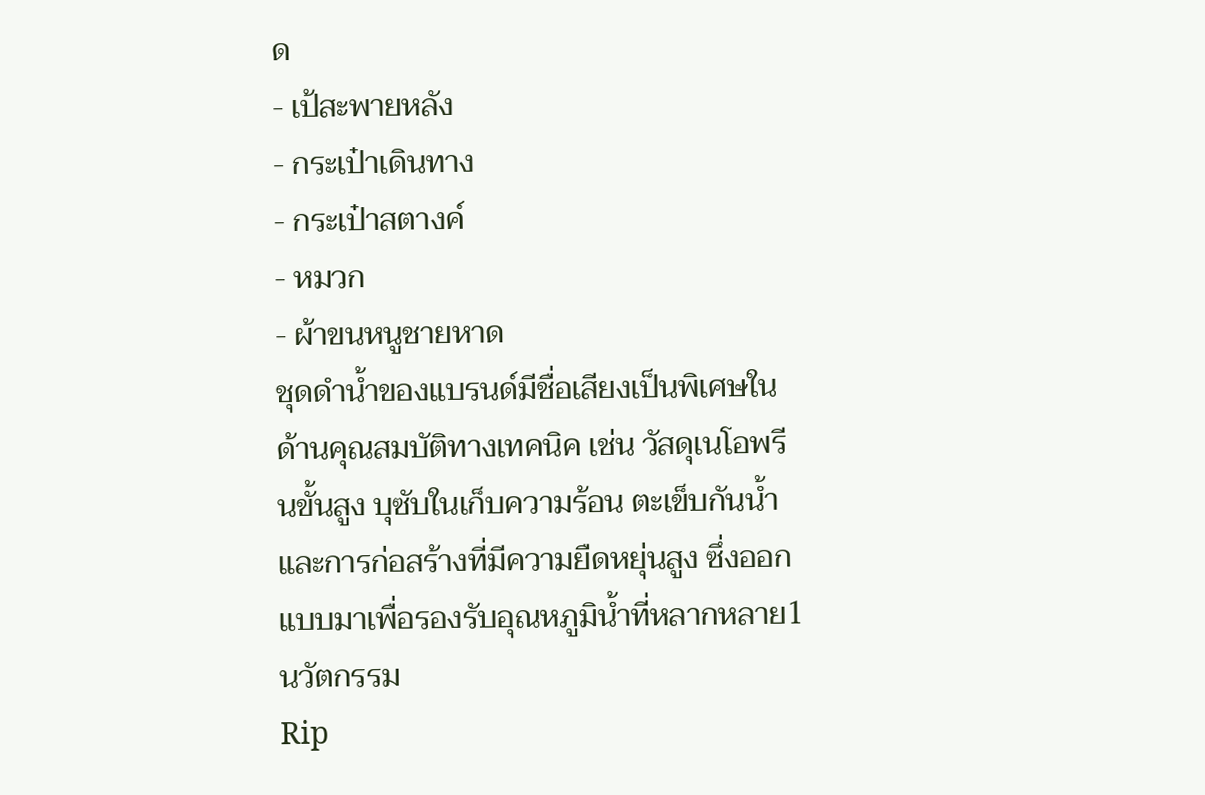ด
- เป้สะพายหลัง
- กระเป๋าเดินทาง
- กระเป๋าสตางค์
- หมวก
- ผ้าขนหนูชายหาด
ชุดดำน้ำของแบรนด์มีชื่อเสียงเป็นพิเศษในด้านคุณสมบัติทางเทคนิค เช่น วัสดุเนโอพรีนขั้นสูง บุซับในเก็บความร้อน ตะเข็บกันน้ำ และการก่อสร้างที่มีความยืดหยุ่นสูง ซึ่งออกแบบมาเพื่อรองรับอุณหภูมิน้ำที่หลากหลาย1
นวัตกรรม
Rip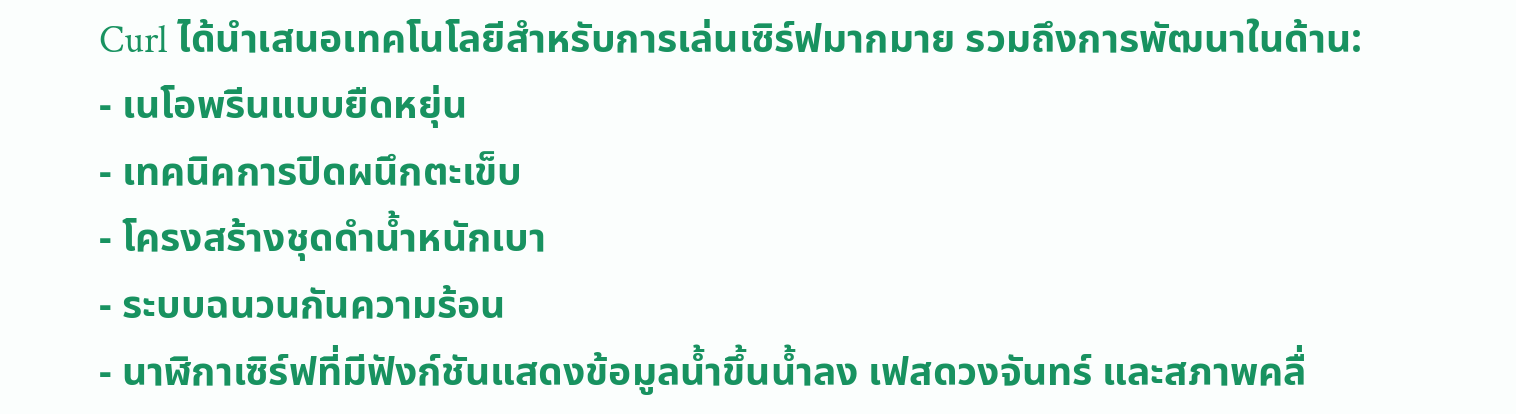Curl ได้นำเสนอเทคโนโลยีสำหรับการเล่นเซิร์ฟมากมาย รวมถึงการพัฒนาในด้าน:
- เนโอพรีนแบบยืดหยุ่น
- เทคนิคการปิดผนึกตะเข็บ
- โครงสร้างชุดดำน้ำหนักเบา
- ระบบฉนวนกันความร้อน
- นาฬิกาเซิร์ฟที่มีฟังก์ชันแสดงข้อมูลน้ำขึ้นน้ำลง เฟสดวงจันทร์ และสภาพคลื่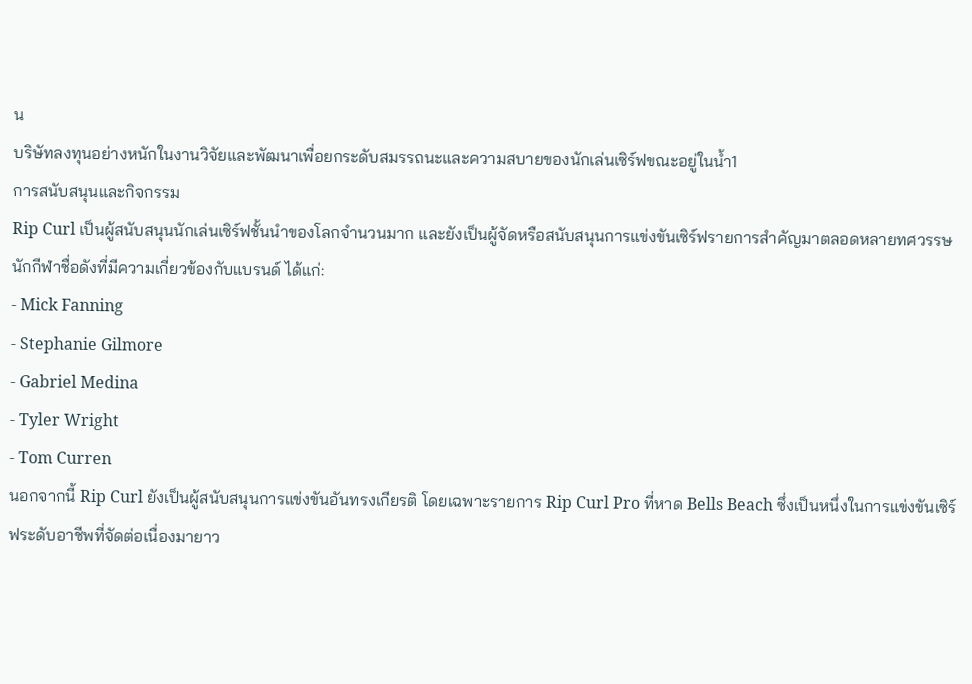น
บริษัทลงทุนอย่างหนักในงานวิจัยและพัฒนาเพื่อยกระดับสมรรถนะและความสบายของนักเล่นเซิร์ฟขณะอยู่ในน้ำ1
การสนับสนุนและกิจกรรม
Rip Curl เป็นผู้สนับสนุนนักเล่นเซิร์ฟชั้นนำของโลกจำนวนมาก และยังเป็นผู้จัดหรือสนับสนุนการแข่งขันเซิร์ฟรายการสำคัญมาตลอดหลายทศวรรษ
นักกีฬาชื่อดังที่มีความเกี่ยวข้องกับแบรนด์ ได้แก่:
- Mick Fanning
- Stephanie Gilmore
- Gabriel Medina
- Tyler Wright
- Tom Curren
นอกจากนี้ Rip Curl ยังเป็นผู้สนับสนุนการแข่งขันอันทรงเกียรติ โดยเฉพาะรายการ Rip Curl Pro ที่หาด Bells Beach ซึ่งเป็นหนึ่งในการแข่งขันเซิร์ฟระดับอาชีพที่จัดต่อเนื่องมายาว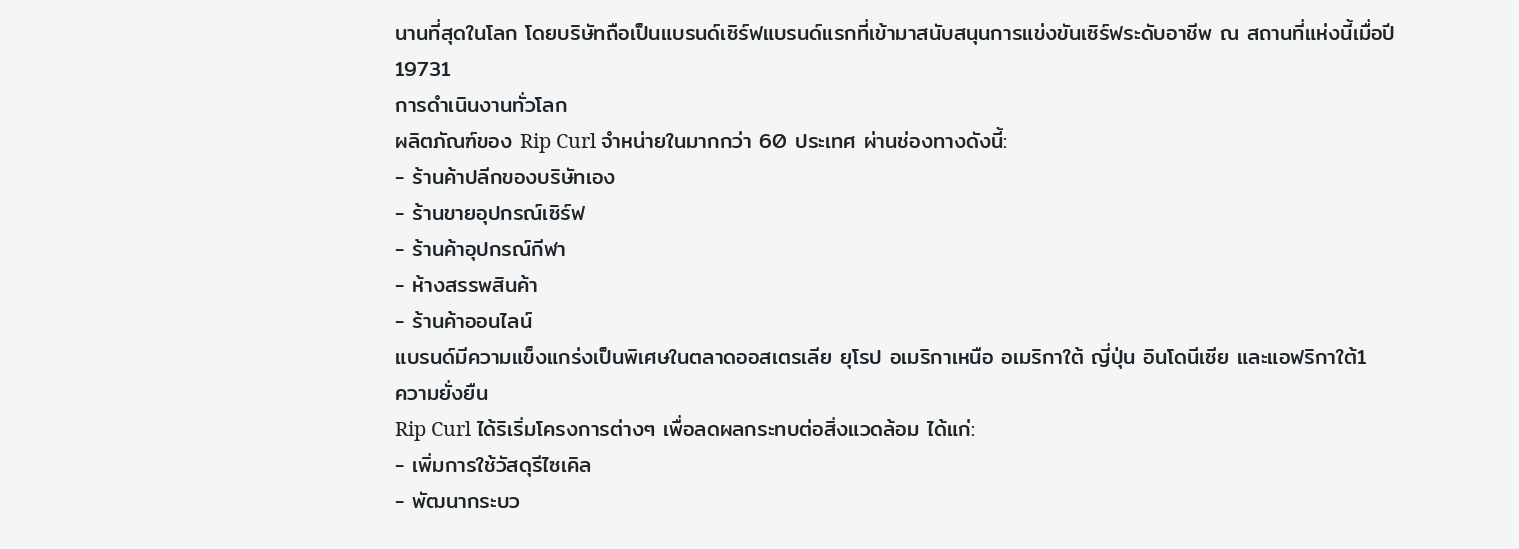นานที่สุดในโลก โดยบริษัทถือเป็นแบรนด์เซิร์ฟแบรนด์แรกที่เข้ามาสนับสนุนการแข่งขันเซิร์ฟระดับอาชีพ ณ สถานที่แห่งนี้เมื่อปี 19731
การดำเนินงานทั่วโลก
ผลิตภัณฑ์ของ Rip Curl จำหน่ายในมากกว่า 60 ประเทศ ผ่านช่องทางดังนี้:
- ร้านค้าปลีกของบริษัทเอง
- ร้านขายอุปกรณ์เซิร์ฟ
- ร้านค้าอุปกรณ์กีฬา
- ห้างสรรพสินค้า
- ร้านค้าออนไลน์
แบรนด์มีความแข็งแกร่งเป็นพิเศษในตลาดออสเตรเลีย ยุโรป อเมริกาเหนือ อเมริกาใต้ ญี่ปุ่น อินโดนีเซีย และแอฟริกาใต้1
ความยั่งยืน
Rip Curl ได้ริเริ่มโครงการต่างๆ เพื่อลดผลกระทบต่อสิ่งแวดล้อม ได้แก่:
- เพิ่มการใช้วัสดุรีไซเคิล
- พัฒนากระบว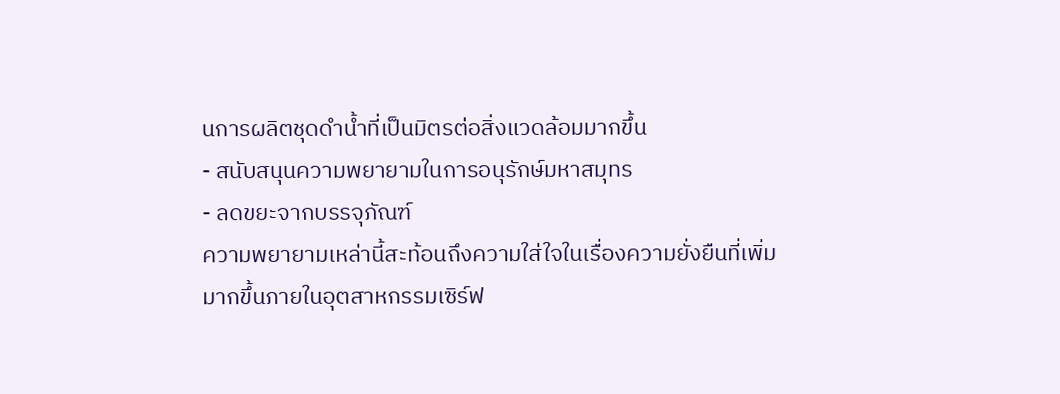นการผลิตชุดดำน้ำที่เป็นมิตรต่อสิ่งแวดล้อมมากขึ้น
- สนับสนุนความพยายามในการอนุรักษ์มหาสมุทร
- ลดขยะจากบรรจุภัณฑ์
ความพยายามเหล่านี้สะท้อนถึงความใส่ใจในเรื่องความยั่งยืนที่เพิ่มมากขึ้นภายในอุตสาหกรรมเซิร์ฟ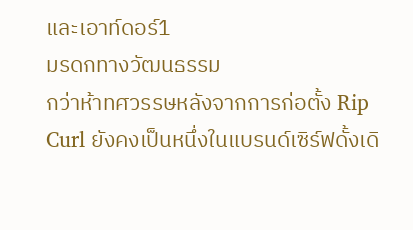และเอาท์ดอร์1
มรดกทางวัฒนธรรม
กว่าห้าทศวรรษหลังจากการก่อตั้ง Rip Curl ยังคงเป็นหนึ่งในแบรนด์เซิร์ฟดั้งเดิ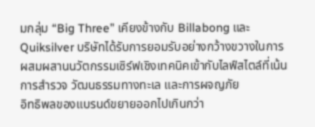มกลุ่ม “Big Three” เคียงข้างกับ Billabong และ Quiksilver บริษัทได้รับการยอมรับอย่างกว้างขวางในการผสมผสานนวัตกรรมเซิร์ฟเชิงเทคนิคเข้ากับไลฟ์สไตล์ที่เน้นการสำรวจ วัฒนธรรมทางทะเล และการผจญภัย
อิทธิพลของแบรนด์ขยายออกไปเกินกว่า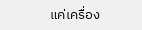แค่เครื่อง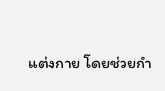แต่งกาย โดยช่วยกำ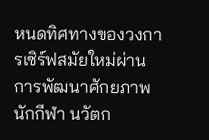หนดทิศทางของวงการเซิร์ฟสมัยใหม่ผ่านการพัฒนาศักยภาพนักกีฬา นวัตก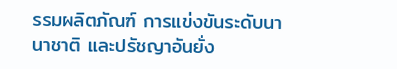รรมผลิตภัณฑ์ การแข่งขันระดับนานาชาติ และปรัชญาอันยั่ง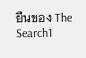ยืนของ The Search1